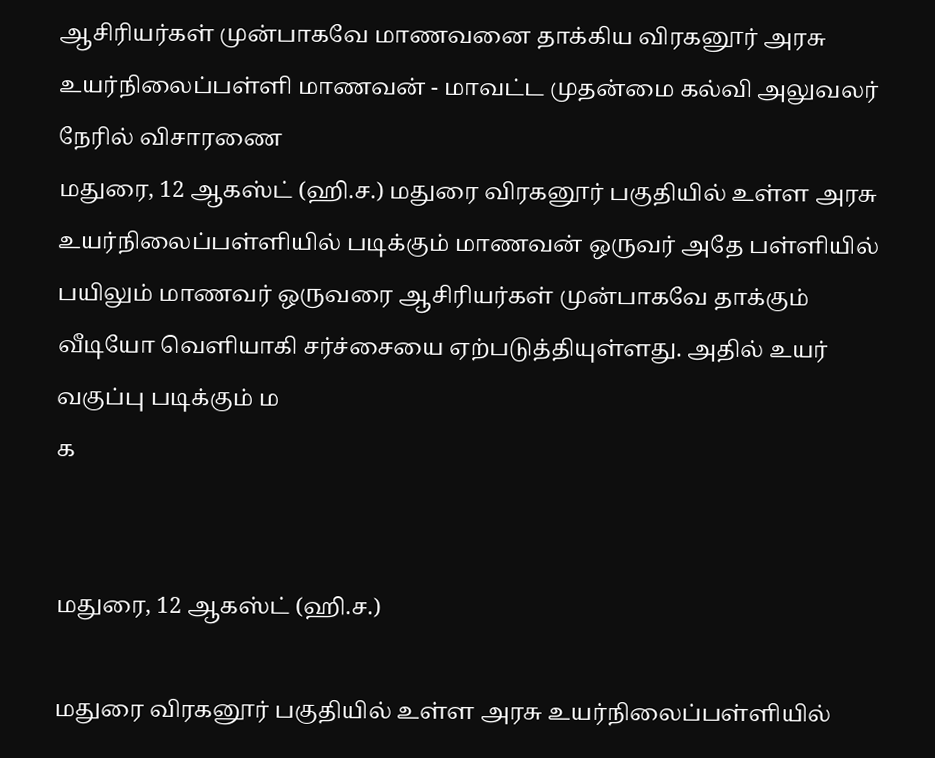ஆசிரியர்கள் முன்பாகவே மாணவனை தாக்கிய விரகனூர் அரசு உயர்நிலைப்பள்ளி மாணவன் - மாவட்ட முதன்மை கல்வி அலுவலர் நேரில் விசாரணை
மதுரை, 12 ஆகஸ்ட் (ஹி.ச.) மதுரை விரகனூர் பகுதியில் உள்ள அரசு உயர்நிலைப்பள்ளியில் படிக்கும் மாணவன் ஒருவர் அதே பள்ளியில் பயிலும் மாணவர் ஒருவரை ஆசிரியர்கள் முன்பாகவே தாக்கும் வீடியோ வெளியாகி சர்ச்சையை ஏற்படுத்தியுள்ளது. அதில் உயர் வகுப்பு படிக்கும் ம
க


மதுரை, 12 ஆகஸ்ட் (ஹி.ச.)

மதுரை விரகனூர் பகுதியில் உள்ள அரசு உயர்நிலைப்பள்ளியில்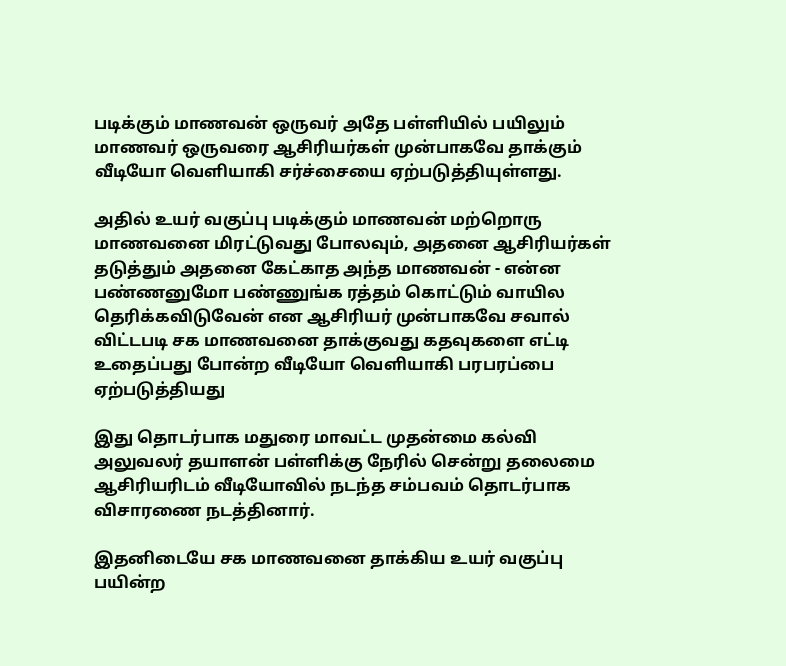படிக்கும் மாணவன் ஒருவர் அதே பள்ளியில் பயிலும் மாணவர் ஒருவரை ஆசிரியர்கள் முன்பாகவே தாக்கும் வீடியோ வெளியாகி சர்ச்சையை ஏற்படுத்தியுள்ளது.

அதில் உயர் வகுப்பு படிக்கும் மாணவன் மற்றொரு மாணவனை மிரட்டுவது போலவும், அதனை ஆசிரியர்கள் தடுத்தும் அதனை கேட்காத அந்த மாணவன் - என்ன பண்ணனுமோ பண்ணுங்க ரத்தம் கொட்டும் வாயில தெரிக்கவிடுவேன் என ஆசிரியர் முன்பாகவே சவால் விட்டபடி சக மாணவனை தாக்குவது கதவுகளை எட்டி உதைப்பது போன்ற வீடியோ வெளியாகி பரபரப்பை ஏற்படுத்தியது

இது தொடர்பாக மதுரை மாவட்ட முதன்மை கல்வி அலுவலர் தயாளன் பள்ளிக்கு நேரில் சென்று தலைமை ஆசிரியரிடம் வீடியோவில் நடந்த சம்பவம் தொடர்பாக விசாரணை நடத்தினார்.

இதனிடையே சக மாணவனை தாக்கிய உயர் வகுப்பு பயின்ற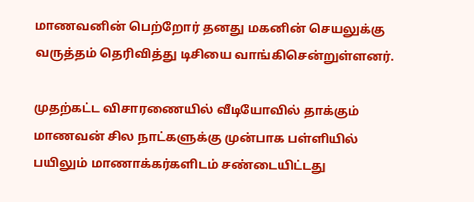மாணவனின் பெற்றோர் தனது மகனின் செயலுக்கு வருத்தம் தெரிவித்து டிசியை வாங்கிசென்றுள்ளனர்.

முதற்கட்ட விசாரணையில் வீடியோவில் தாக்கும் மாணவன் சில நாட்களுக்கு முன்பாக பள்ளியில் பயிலும் மாணாக்கர்களிடம் சண்டையிட்டது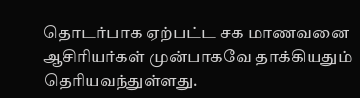தொடர்பாக ஏற்பட்ட சக மாணவனை ஆசிரியர்கள் முன்பாகவே தாக்கியதும் தெரியவந்துள்ளது.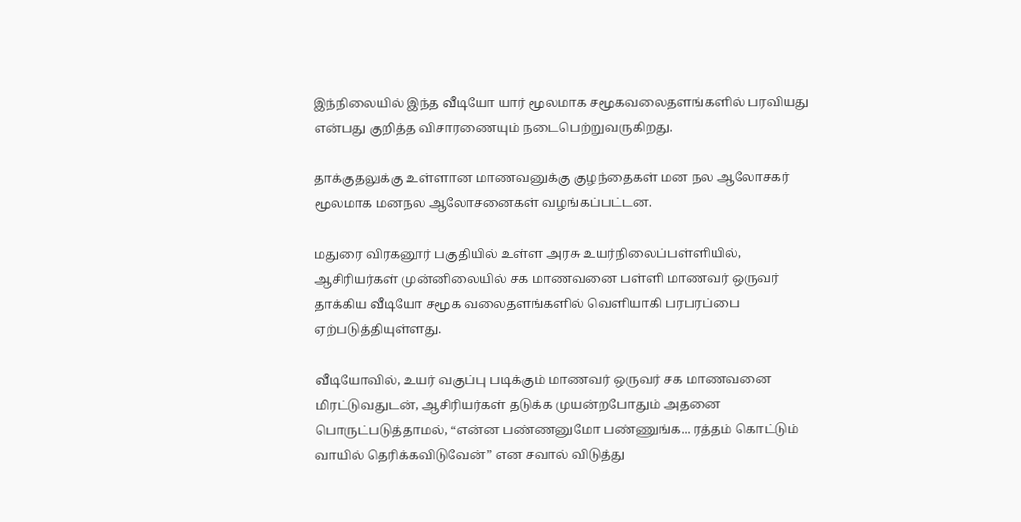இந்நிலையில் இந்த வீடியோ யார் மூலமாக சமூகவலைதளங்களில் பரவியது என்பது குறித்த விசாரணையும் நடைபெற்றுவருகிறது.

தாக்குதலுக்கு உள்ளான மாணவனுக்கு குழந்தைகள் மன நல ஆலோசகர் மூலமாக மனநல ஆலோசனைகள் வழங்கப்பட்டன.

மதுரை விரகனூர் பகுதியில் உள்ள அரசு உயர்நிலைப்பள்ளியில், ஆசிரியர்கள் முன்னிலையில் சக மாணவனை பள்ளி மாணவர் ஒருவர் தாக்கிய வீடியோ சமூக வலைதளங்களில் வெளியாகி பரபரப்பை ஏற்படுத்தியுள்ளது.

வீடியோவில், உயர் வகுப்பு படிக்கும் மாணவர் ஒருவர் சக மாணவனை மிரட்டுவதுடன், ஆசிரியர்கள் தடுக்க முயன்றபோதும் அதனை பொருட்படுத்தாமல், “என்ன பண்ணனுமோ பண்ணுங்க... ரத்தம் கொட்டும் வாயில் தெரிக்கவிடுவேன்” என சவால் விடுத்து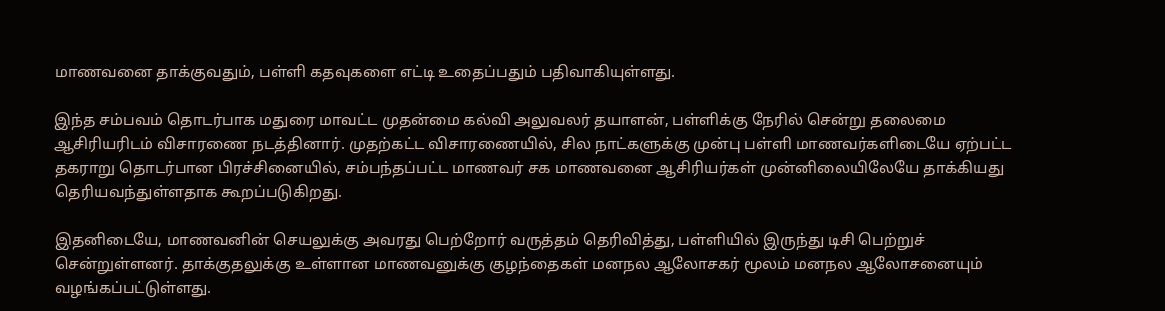மாணவனை தாக்குவதும், பள்ளி கதவுகளை எட்டி உதைப்பதும் பதிவாகியுள்ளது.

இந்த சம்பவம் தொடர்பாக மதுரை மாவட்ட முதன்மை கல்வி அலுவலர் தயாளன், பள்ளிக்கு நேரில் சென்று தலைமை ஆசிரியரிடம் விசாரணை நடத்தினார். முதற்கட்ட விசாரணையில், சில நாட்களுக்கு முன்பு பள்ளி மாணவர்களிடையே ஏற்பட்ட தகராறு தொடர்பான பிரச்சினையில், சம்பந்தப்பட்ட மாணவர் சக மாணவனை ஆசிரியர்கள் முன்னிலையிலேயே தாக்கியது தெரியவந்துள்ளதாக கூறப்படுகிறது.

இதனிடையே, மாணவனின் செயலுக்கு அவரது பெற்றோர் வருத்தம் தெரிவித்து, பள்ளியில் இருந்து டிசி பெற்றுச் சென்றுள்ளனர். தாக்குதலுக்கு உள்ளான மாணவனுக்கு குழந்தைகள் மனநல ஆலோசகர் மூலம் மனநல ஆலோசனையும் வழங்கப்பட்டுள்ளது.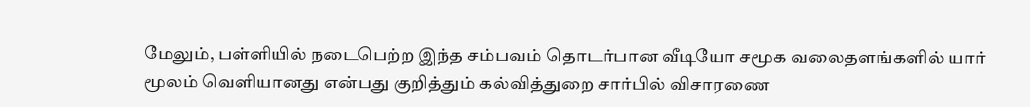மேலும், பள்ளியில் நடைபெற்ற இந்த சம்பவம் தொடர்பான வீடியோ சமூக வலைதளங்களில் யார் மூலம் வெளியானது என்பது குறித்தும் கல்வித்துறை சார்பில் விசாரணை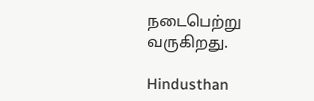நடைபெற்று வருகிறது.

Hindusthan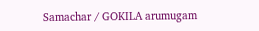Samachar / GOKILA arumugam